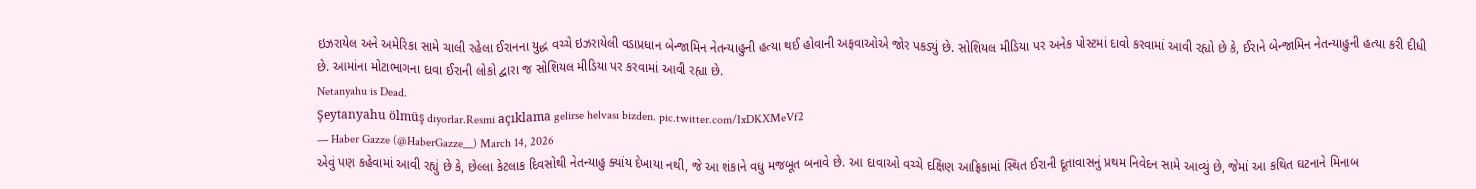ઇઝરાયેલ અને અમેરિકા સામે ચાલી રહેલા ઈરાનના યુદ્ધ વચ્ચે ઇઝરાયેલી વડાપ્રધાન બેન્જામિન નેતન્યાહુની હત્યા થઈ હોવાની અફવાઓએ જોર પકડ્યું છે. સોશિયલ મીડિયા પર અનેક પોસ્ટમાં દાવો કરવામાં આવી રહ્યો છે કે, ઈરાને બેન્જામિન નેતન્યાહુની હત્યા કરી દીધી છે. આમાંના મોટાભાગના દાવા ઈરાની લોકો દ્વારા જ સોશિયલ મીડિયા પર કરવામાં આવી રહ્યા છે.
Netanyahu is Dead.
Şeytanyahu ölmüş diyorlar.Resmi açıklama gelirse helvası bizden. pic.twitter.com/IxDKXMeVf2
— Haber Gazze (@HaberGazze__) March 14, 2026
એવું પણ કહેવામાં આવી રહ્યું છે કે, છેલ્લા કેટલાક દિવસોથી નેતન્યાહુ ક્યાંય દેખાયા નથી, જે આ શંકાને વધુ મજબૂત બનાવે છે. આ દાવાઓ વચ્ચે દક્ષિણ આફ્રિકામાં સ્થિત ઈરાની દૂતાવાસનું પ્રથમ નિવેદન સામે આવ્યું છે, જેમાં આ કથિત ઘટનાને મિનાબ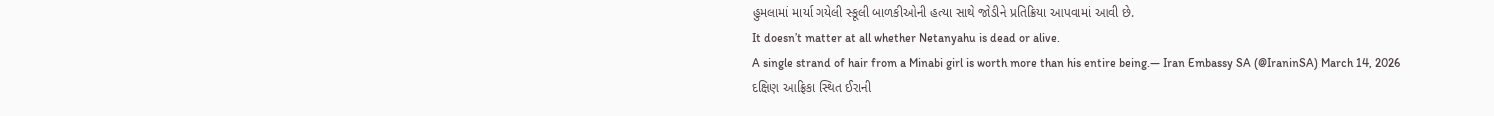હુમલામાં માર્યા ગયેલી સ્કૂલી બાળકીઓની હત્યા સાથે જોડીને પ્રતિક્રિયા આપવામાં આવી છે.
It doesn’t matter at all whether Netanyahu is dead or alive.
A single strand of hair from a Minabi girl is worth more than his entire being.— Iran Embassy SA (@IraninSA) March 14, 2026
દક્ષિણ આફ્રિકા સ્થિત ઈરાની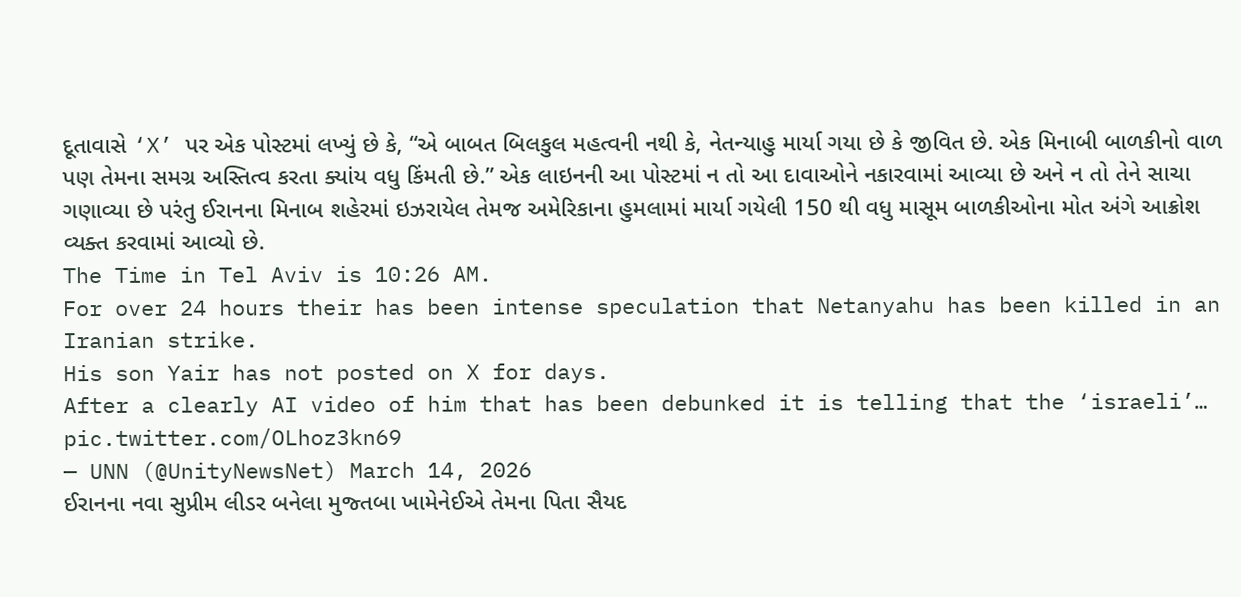દૂતાવાસે ‘X’ પર એક પોસ્ટમાં લખ્યું છે કે, “એ બાબત બિલકુલ મહત્વની નથી કે, નેતન્યાહુ માર્યા ગયા છે કે જીવિત છે. એક મિનાબી બાળકીનો વાળ પણ તેમના સમગ્ર અસ્તિત્વ કરતા ક્યાંય વધુ કિંમતી છે.” એક લાઇનની આ પોસ્ટમાં ન તો આ દાવાઓને નકારવામાં આવ્યા છે અને ન તો તેને સાચા ગણાવ્યા છે પરંતુ ઈરાનના મિનાબ શહેરમાં ઇઝરાયેલ તેમજ અમેરિકાના હુમલામાં માર્યા ગયેલી 150 થી વધુ માસૂમ બાળકીઓના મોત અંગે આક્રોશ વ્યક્ત કરવામાં આવ્યો છે.
The Time in Tel Aviv is 10:26 AM.
For over 24 hours their has been intense speculation that Netanyahu has been killed in an Iranian strike.
His son Yair has not posted on X for days.
After a clearly AI video of him that has been debunked it is telling that the ‘israeli’… pic.twitter.com/OLhoz3kn69
— UNN (@UnityNewsNet) March 14, 2026
ઈરાનના નવા સુપ્રીમ લીડર બનેલા મુજ્તબા ખામેનેઈએ તેમના પિતા સૈયદ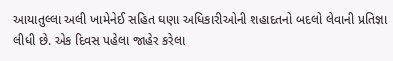આયાતુલ્લા અલી ખામેનેઈ સહિત ઘણા અધિકારીઓની શહાદતનો બદલો લેવાની પ્રતિજ્ઞા લીધી છે. એક દિવસ પહેલા જાહેર કરેલા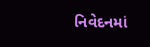નિવેદનમાં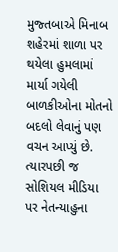મુજ્તબાએ મિનાબ શહેરમાં શાળા પર થયેલા હુમલામાં માર્યા ગયેલી બાળકીઓના મોતનો બદલો લેવાનું પણ વચન આપ્યું છે. ત્યારપછી જ સોશિયલ મીડિયા પર નેતન્યાહુના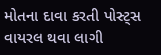મોતના દાવા કરતી પોસ્ટ્સ વાયરલ થવા લાગી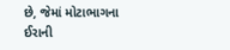છે, જેમાં મોટાભાગના ઈરાની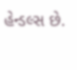હેન્ડલ્સ છે.